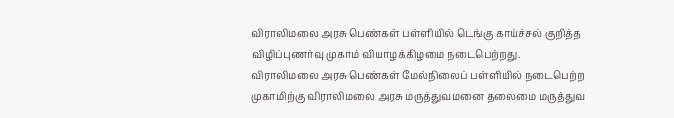விராலிமலை அரசு பெண்கள் பள்ளியில் டெங்கு காய்ச்சல் குறித்த விழிப்புணர்வு முகாம் வியாழக்கிழமை நடைபெற்றது.
விராலிமலை அரசு பெண்கள் மேல்நிலைப் பள்ளியில் நடைபெற்ற முகாமிற்கு விராலிமலை அரசு மருத்துவமனை தலைமை மருத்துவ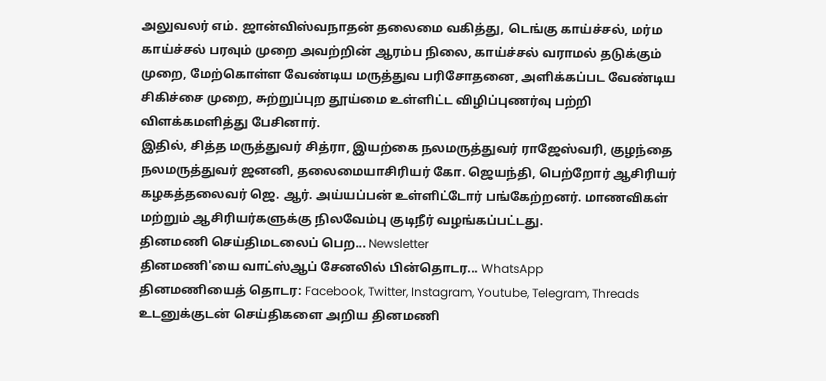அலுவலர் எம். ஜான்விஸ்வநாதன் தலைமை வகித்து, டெங்கு காய்ச்சல், மர்ம காய்ச்சல் பரவும் முறை அவற்றின் ஆரம்ப நிலை, காய்ச்சல் வராமல் தடுக்கும் முறை, மேற்கொள்ள வேண்டிய மருத்துவ பரிசோதனை, அளிக்கப்பட வேண்டிய சிகிச்சை முறை, சுற்றுப்புற தூய்மை உள்ளிட்ட விழிப்புணர்வு பற்றி விளக்கமளித்து பேசினார்.
இதில், சித்த மருத்துவர் சித்ரா, இயற்கை நலமருத்துவர் ராஜேஸ்வரி, குழந்தை நலமருத்துவர் ஜனனி, தலைமையாசிரியர் கோ. ஜெயந்தி, பெற்றோர் ஆசிரியர் கழகத்தலைவர் ஜெ. ஆர். அய்யப்பன் உள்ளிட்டோர் பங்கேற்றனர். மாணவிகள் மற்றும் ஆசிரியர்களுக்கு நிலவேம்பு குடிநீர் வழங்கப்பட்டது.
தினமணி செய்திமடலைப் பெற... Newsletter
தினமணி'யை வாட்ஸ்ஆப் சேனலில் பின்தொடர... WhatsApp
தினமணியைத் தொடர: Facebook, Twitter, Instagram, Youtube, Telegram, Threads
உடனுக்குடன் செய்திகளை அறிய தினமணி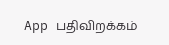App பதிவிறக்கம்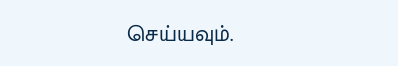செய்யவும்.